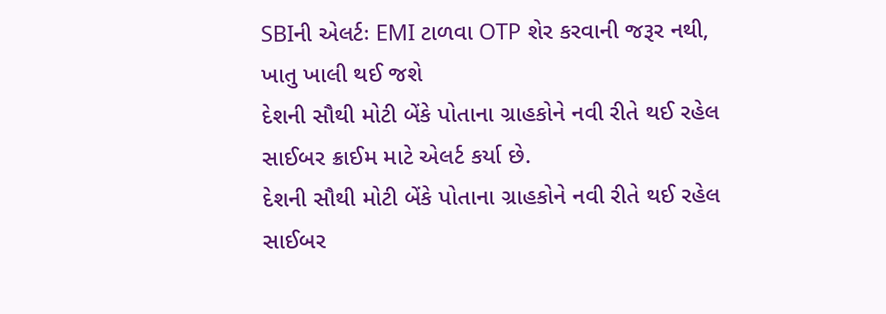SBIની એલર્ટઃ EMI ટાળવા OTP શેર કરવાની જરૂર નથી, ખાતુ ખાલી થઈ જશે
દેશની સૌથી મોટી બેંકે પોતાના ગ્રાહકોને નવી રીતે થઈ રહેલ સાઈબર ક્રાઈમ માટે એલર્ટ કર્યા છે.
દેશની સૌથી મોટી બેંકે પોતાના ગ્રાહકોને નવી રીતે થઈ રહેલ સાઈબર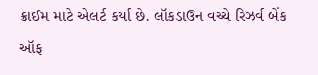ક્રાઈમ માટે એલર્ટ કર્યા છે. લૉકડાઉન વચ્ચે રિઝર્વ બેંક ઑફ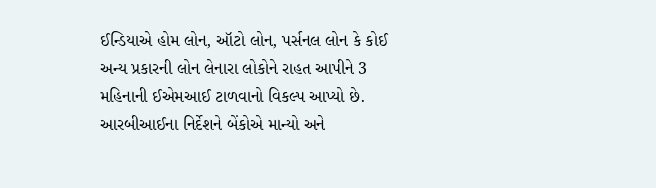ઈન્ડિયાએ હોમ લોન, ઑટો લોન, પર્સનલ લોન કે કોઈ અન્ય પ્રકારની લોન લેનારા લોકોને રાહત આપીને 3 મહિનાની ઈએમઆઈ ટાળવાનો વિકલ્પ આપ્યો છે. આરબીઆઈના નિર્દેશને બેંકોએ માન્યો અને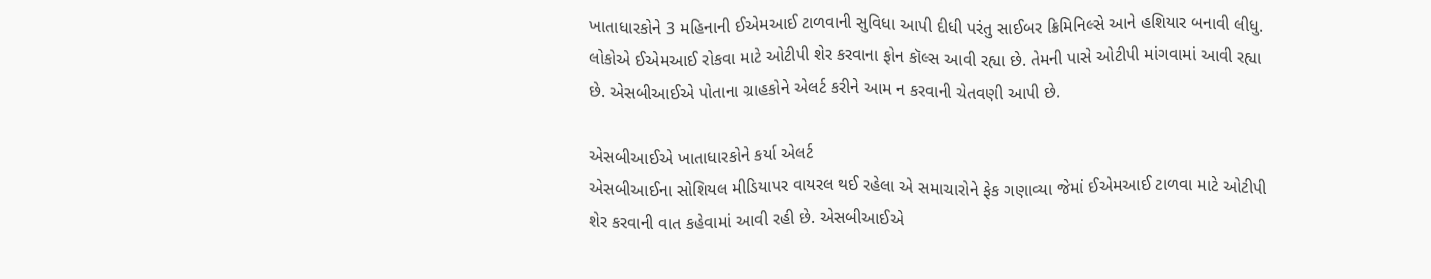ખાતાધારકોને 3 મહિનાની ઈએમઆઈ ટાળવાની સુવિધા આપી દીધી પરંતુ સાઈબર ક્રિમિનિલ્સે આને હશિયાર બનાવી લીધુ. લોકોએ ઈએમઆઈ રોકવા માટે ઓટીપી શેર કરવાના ફોન કૉલ્સ આવી રહ્યા છે. તેમની પાસે ઓટીપી માંગવામાં આવી રહ્યા છે. એસબીઆઈએ પોતાના ગ્રાહકોને એલર્ટ કરીને આમ ન કરવાની ચેતવણી આપી છે.

એસબીઆઈએ ખાતાધારકોને કર્યા એલર્ટ
એસબીઆઈના સોશિયલ મીડિયાપર વાયરલ થઈ રહેલા એ સમાચારોને ફેક ગણાવ્યા જેમાં ઈએમઆઈ ટાળવા માટે ઓટીપી શેર કરવાની વાત કહેવામાં આવી રહી છે. એસબીઆઈએ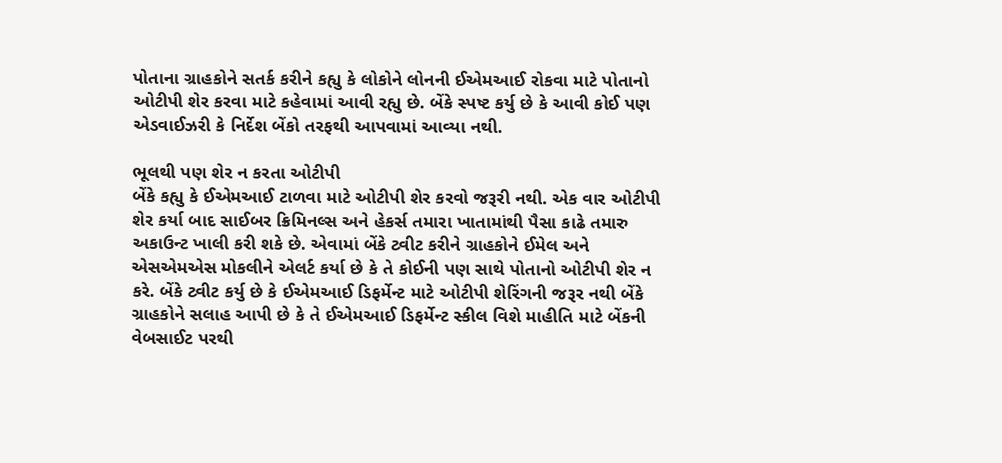પોતાના ગ્રાહકોને સતર્ક કરીને કહ્યુ કે લોકોને લોનની ઈએમઆઈ રોકવા માટે પોતાનો ઓટીપી શેર કરવા માટે કહેવામાં આવી રહ્યુ છે. બેંકે સ્પષ્ટ કર્યુ છે કે આવી કોઈ પણ એડવાઈઝરી કે નિર્દેશ બેંકો તરફથી આપવામાં આવ્યા નથી.

ભૂલથી પણ શેર ન કરતા ઓટીપી
બેંકે કહ્યુ કે ઈએમઆઈ ટાળવા માટે ઓટીપી શેર કરવો જરૂરી નથી. એક વાર ઓટીપી શેર કર્યા બાદ સાઈબર ક્રિમિનલ્સ અને હેકર્સ તમારા ખાતામાંથી પૈસા કાઢે તમારુ અકાઉન્ટ ખાલી કરી શકે છે. એવામાં બેંકે ટ્વીટ કરીને ગ્રાહકોને ઈમેલ અને એસએમએસ મોકલીને એલર્ટ કર્યા છે કે તે કોઈની પણ સાથે પોતાનો ઓટીપી શેર ન કરે. બેંકે ટ્વીટ કર્યુ છે કે ઈએમઆઈ ડિફર્મેન્ટ માટે ઓટીપી શેરિંગની જરૂર નથી બેંકે ગ્રાહકોને સલાહ આપી છે કે તે ઈએમઆઈ ડિફર્મેન્ટ સ્કીલ વિશે માહીતિ માટે બેંકની વેબસાઈટ પરથી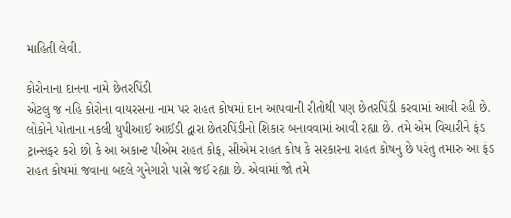માહિતી લેવી.

કોરોનાના દાનના નામે છેતરપિંડી
એટલુ જ નહિ કોરોના વાયરસના નામ પર રાહત કોષમાં દાન આપવાની રીતોથી પણ છેતરપિંડી કરવામાં આવી રહી છે. લોકોને પોતાના નકલી યુપીઆઈ આઈડી દ્વારા છેતરપિંડીનો શિકાર બનાવવામાં આવી રહ્યા છે. તમે એમ વિચારીને ફંડ ટ્રાન્સફર કરો છો કે આ અકાન્ટ પીએમ રાહત કોફ, સીએમ રાહત કોષ કે સરકારના રાહત કોષનુ છે પરંતુ તમારુ આ ફંડ રાહત કોષમાં જવાના બદલે ગુનેગારો પાસે જઈ રહ્યા છે. એવામાં જો તમે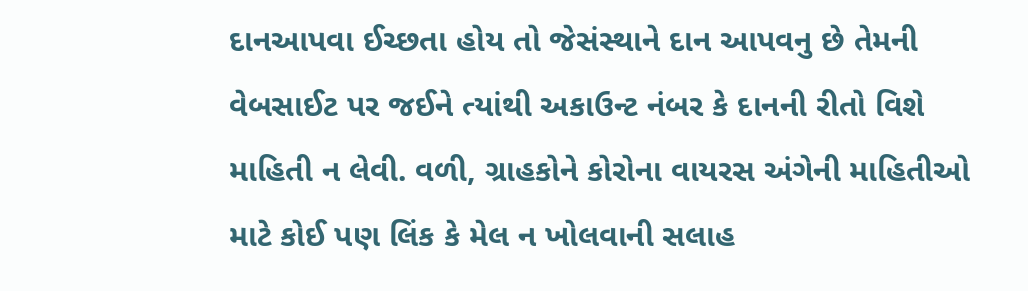દાનઆપવા ઈચ્છતા હોય તો જેસંસ્થાને દાન આપવનુ છે તેમની વેબસાઈટ પર જઈને ત્યાંથી અકાઉન્ટ નંબર કે દાનની રીતો વિશે માહિતી ન લેવી. વળી, ગ્રાહકોને કોરોના વાયરસ અંગેની માહિતીઓ માટે કોઈ પણ લિંક કે મેલ ન ખોલવાની સલાહ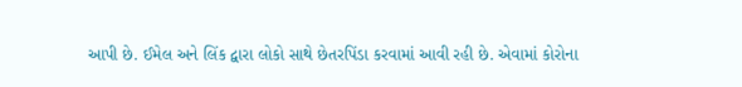આપી છે. ઈમેલ અને લિંક દ્વારા લોકો સાથે છેતરપિંડા કરવામાં આવી રહી છે. એવામાં કોરોના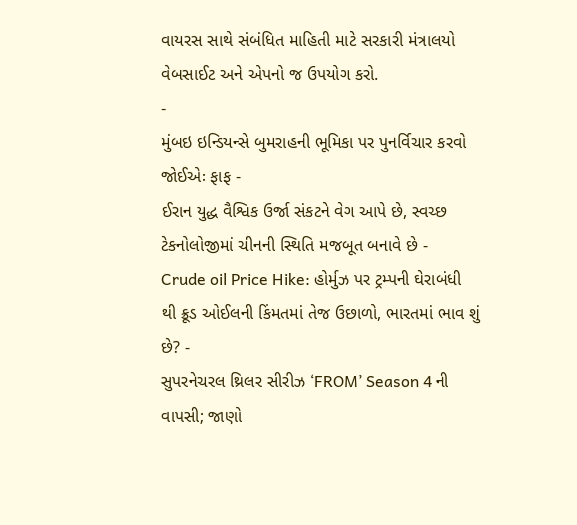વાયરસ સાથે સંબંધિત માહિતી માટે સરકારી મંત્રાલયો વેબસાઈટ અને એપનો જ ઉપયોગ કરો.
-
મુંબઇ ઇન્ડિયન્સે બુમરાહની ભૂમિકા પર પુનર્વિચાર કરવો જોઈએઃ ફાફ -
ઈરાન યુદ્ધ વૈશ્વિક ઉર્જા સંકટને વેગ આપે છે, સ્વચ્છ ટેકનોલોજીમાં ચીનની સ્થિતિ મજબૂત બનાવે છે -
Crude oil Price Hike: હોર્મુઝ પર ટ્રમ્પની ઘેરાબંધી થી ક્રૂડ ઓઈલની કિંમતમાં તેજ ઉછાળો, ભારતમાં ભાવ શું છે? -
સુપરનેચરલ થ્રિલર સીરીઝ ‘FROM’ Season 4 ની વાપસી; જાણો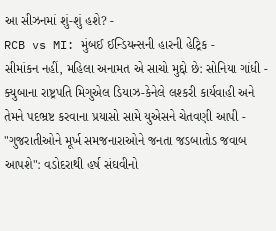આ સીઝનમાં શું-શું હશે? -
RCB vs MI: મુંબઈ ઈન્ડિયન્સની હારની હેટ્રિક -
સીમાંકન નહીં, મહિલા અનામત એ સાચો મુદ્દો છે: સોનિયા ગાંધી -
ક્યુબાના રાષ્ટ્રપતિ મિગુએલ ડિયાઝ-કેનેલે લશ્કરી કાર્યવાહી અને તેમને પદભ્રષ્ટ કરવાના પ્રયાસો સામે યુએસને ચેતવણી આપી -
"ગુજરાતીઓને મૂર્ખ સમજનારાઓને જનતા જડબાતોડ જવાબ આપશે": વડોદરાથી હર્ષ સંઘવીનો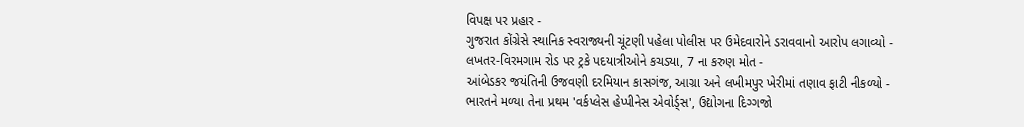વિપક્ષ પર પ્રહાર -
ગુજરાત કોંગ્રેસે સ્થાનિક સ્વરાજ્યની ચૂંટણી પહેલા પોલીસ પર ઉમેદવારોને ડરાવવાનો આરોપ લગાવ્યો -
લખતર-વિરમગામ રોડ પર ટ્રકે પદયાત્રીઓને કચડ્યા, 7 ના કરુણ મોત -
આંબેડકર જયંતિની ઉજવણી દરમિયાન કાસગંજ, આગ્રા અને લખીમપુર ખેરીમાં તણાવ ફાટી નીકળ્યો -
ભારતને મળ્યા તેના પ્રથમ 'વર્કપ્લેસ હેપ્પીનેસ એવોર્ડ્સ', ઉદ્યોગના દિગ્ગજો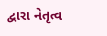દ્વારા નેતૃત્વ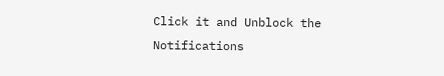Click it and Unblock the Notifications